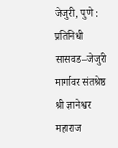जेजुरी, पुणे : प्रतिनिधी
सासवड–जेजुरी मार्गावर संतश्रेष्ठ श्री ज्ञानेश्वर महाराज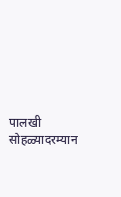पालखी सोहळ्यादरम्यान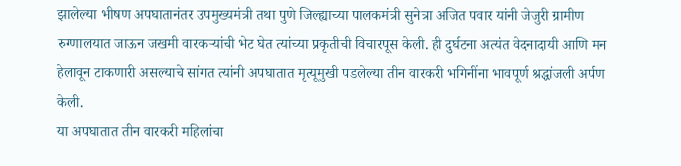झालेल्या भीषण अपघातानंतर उपमुख्यमंत्री तथा पुणे जिल्ह्याच्या पालकमंत्री सुनेत्रा अजित पवार यांनी जेजुरी ग्रामीण रुग्णालयात जाऊन जखमी वारकऱ्यांची भेट घेत त्यांच्या प्रकृतीची विचारपूस केली. ही दुर्घटना अत्यंत वेदनादायी आणि मन हेलावून टाकणारी असल्याचे सांगत त्यांनी अपघातात मृत्यूमुखी पडलेल्या तीन वारकरी भगिनींना भावपूर्ण श्रद्धांजली अर्पण केली.
या अपघातात तीन वारकरी महिलांचा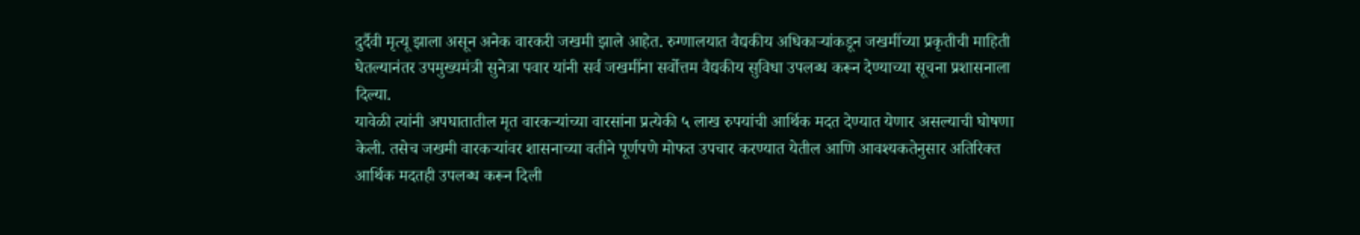दुर्दैवी मृत्यू झाला असून अनेक वारकरी जखमी झाले आहेत. रुग्णालयात वैद्यकीय अधिकाऱ्यांकडून जखमींच्या प्रकृतीची माहिती घेतल्यानंतर उपमुख्यमंत्री सुनेत्रा पवार यांनी सर्व जखमींना सर्वोत्तम वैद्यकीय सुविधा उपलब्ध करून देण्याच्या सूचना प्रशासनाला दिल्या.
यावेळी त्यांनी अपघातातील मृत वारकऱ्यांच्या वारसांना प्रत्येकी ५ लाख रुपयांची आर्थिक मदत देण्यात येणार असल्याची घोषणा केली. तसेच जखमी वारकऱ्यांवर शासनाच्या वतीने पूर्णपणे मोफत उपचार करण्यात येतील आणि आवश्यकतेनुसार अतिरिक्त आर्थिक मदतही उपलब्ध करून दिली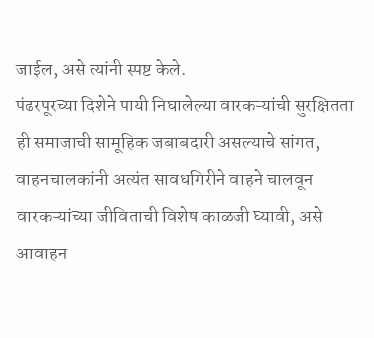जाईल, असे त्यांनी स्पष्ट केले.
पंढरपूरच्या दिशेने पायी निघालेल्या वारकऱ्यांची सुरक्षितता ही समाजाची सामूहिक जबाबदारी असल्याचे सांगत, वाहनचालकांनी अत्यंत सावधगिरीने वाहने चालवून वारकऱ्यांच्या जीविताची विशेष काळजी घ्यावी, असे आवाहन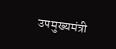उपमुख्यमंत्री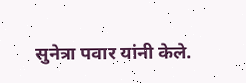सुनेत्रा पवार यांनी केले.